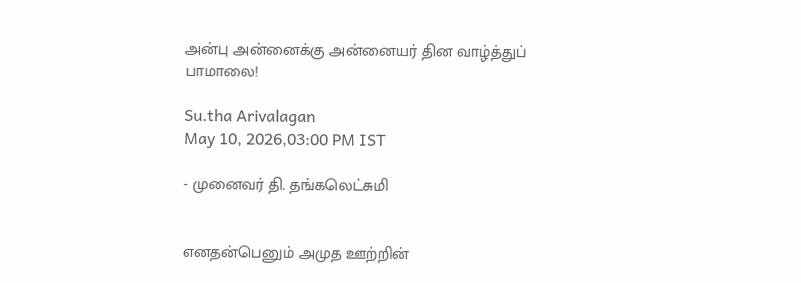அன்பு அன்னைக்கு அன்னையர் தின வாழ்த்துப் பாமாலை!

Su.tha Arivalagan
May 10, 2026,03:00 PM IST

- முனைவர் தி. தங்கலெட்சுமி


எனதன்பெனும் அமுத ஊற்றின்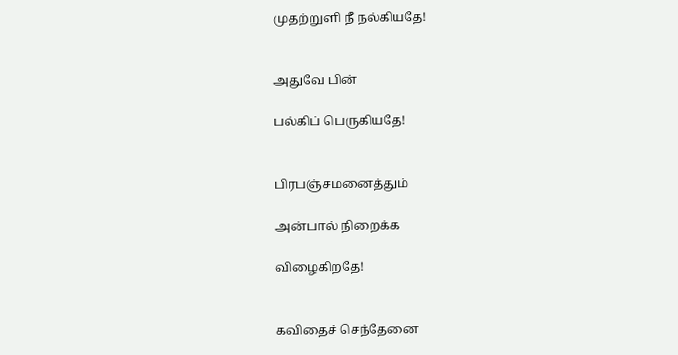முதற்றுளி நீ நல்கியதே!


அதுவே பின்

பல்கிப் பெருகியதே!


பிரபஞ்சமனைத்தும்

அன்பால் நிறைக்க

விழைகிறதே!


கவிதைச் செந்தேனை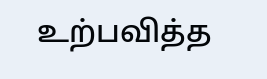உற்பவித்த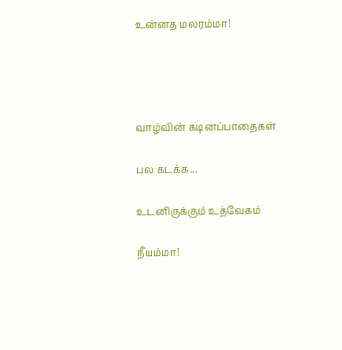உன்னத மலரம்மா!




வாழ்வின் கடினப்பாதைகள்

பல கடக்க...

உடனிருக்கும் உத்வேகம்

நீயம்மா!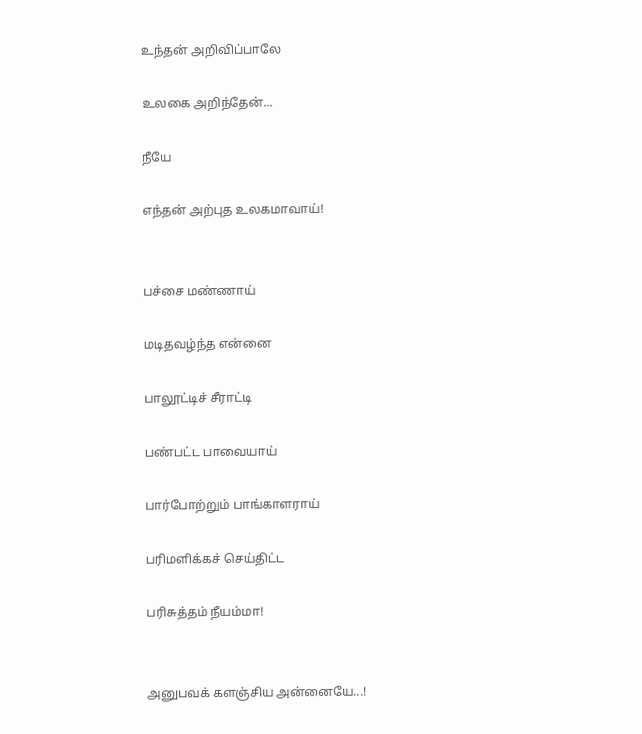உந்தன் அறிவிப்பாலே

உலகை அறிந்தேன்...

நீயே

எந்தன் அற்புத உலகமாவாய்!


பச்சை மண்ணாய்

மடிதவழ்ந்த என்னை

பாலூட்டிச் சீராட்டி

பண்பட்ட பாவையாய்

பார்போற்றும் பாங்காளராய்

பரிமளிக்கச் செய்திட்ட

பரிசுத்தம் நீயம்மா!


அனுபவக் களஞ்சிய அன்னையே...!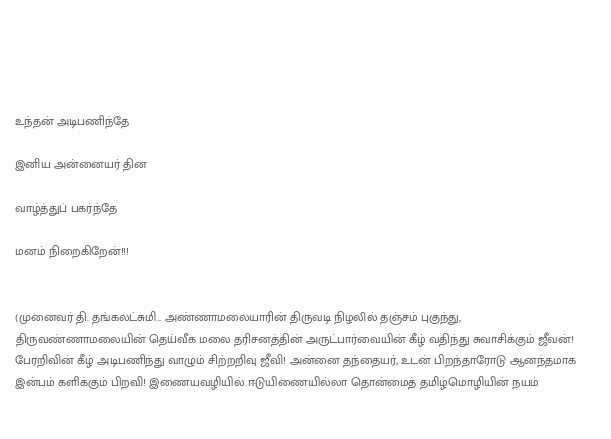உந்தன் அடிபணிந்தே

இனிய அன்னையர் தின

வாழ்த்துப் பகர்ந்தே

மனம் நிறைகிறேன்!!!


(முனைவர் தி. தங்கலட்சுமி.. அண்ணாமலையாரின் திருவடி நிழலில் தஞ்சம் புகுந்து, திருவண்ணாமலையின் தெய்வீக மலை தரிசனத்தின் அருட்பார்வையின் கீழ் வதிந்து சுவாசிக்கும் ஜீவன்! பேரறிவின் கீழ் அடிபணிந்து வாழும் சிற்றறிவு ஜீவி! அன்னை தந்தையர், உடன் பிறந்தாரோடு ஆனந்தமாக இன்பம் களிக்கும் பிறவி! இணையவழியில் ஈடுயிணையில்லா தொன்மைத் தமிழ்மொழியின் நயம்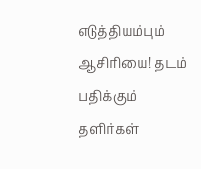எடுத்தியம்பும் ஆசிரியை! தடம் பதிக்கும் தளிர்கள்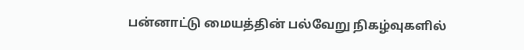பன்னாட்டு மையத்தின் பல்வேறு நிகழ்வுகளில்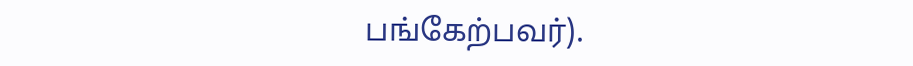பங்கேற்பவர்).